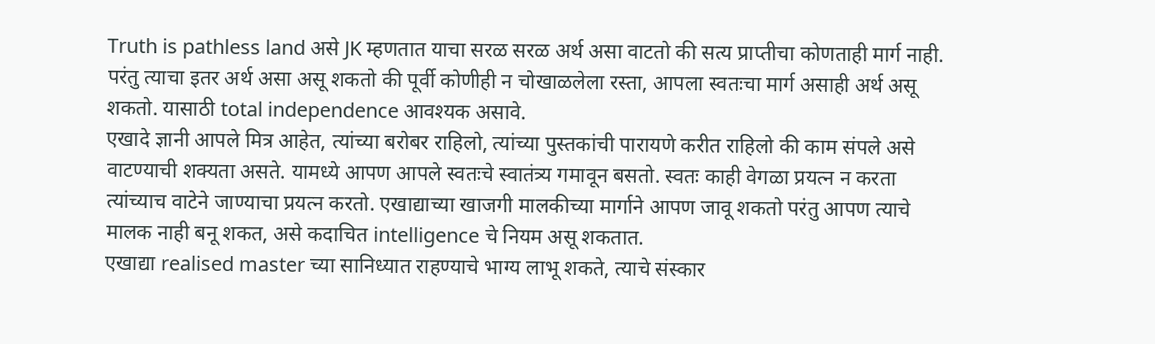Truth is pathless land असे JK म्हणतात याचा सरळ सरळ अर्थ असा वाटतो की सत्य प्राप्तीचा कोणताही मार्ग नाही.
परंतु त्याचा इतर अर्थ असा असू शकतो की पूर्वी कोणीही न चोखाळलेला रस्ता, आपला स्वतःचा मार्ग असाही अर्थ असू शकतो. यासाठी total independence आवश्यक असावे.
एखादे ज्ञानी आपले मित्र आहेत, त्यांच्या बरोबर राहिलो, त्यांच्या पुस्तकांची पारायणे करीत राहिलो की काम संपले असे वाटण्याची शक्यता असते. यामध्ये आपण आपले स्वतःचे स्वातंत्र्य गमावून बसतो. स्वतः काही वेगळा प्रयत्न न करता त्यांच्याच वाटेने जाण्याचा प्रयत्न करतो. एखाद्याच्या खाजगी मालकीच्या मार्गाने आपण जावू शकतो परंतु आपण त्याचे मालक नाही बनू शकत, असे कदाचित intelligence चे नियम असू शकतात.
एखाद्या realised master च्या सानिध्यात राहण्याचे भाग्य लाभू शकते, त्याचे संस्कार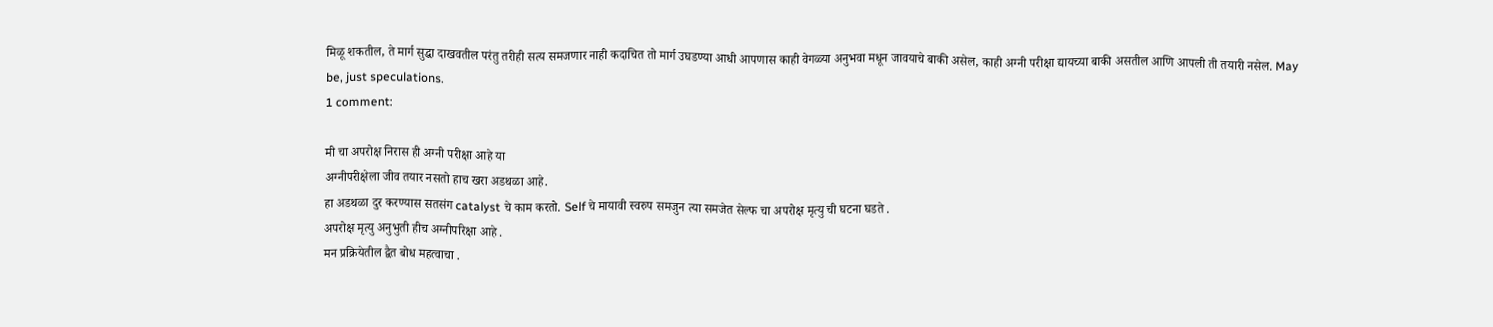मिळू शकतील, ते मार्ग सुद्धा दाखवतील परंतु तरीही सत्य समजणार नाही कदाचित तो मार्ग उघडण्या आधी आपणास काही वेगळ्या अनुभवा मधून जावयाचे बाकी असेल, काही अग्नी परीक्षा द्यायच्या बाकी असतील आणि आपली ती तयारी नसेल. May be, just speculations.
1 comment:

मी चा अपरोक्ष निरास ही अग्नी परीक्षा आहे या
अग्नीपरीक्षेला जीव तयार नसतो हाच खरा अडथळा आहे.
हा अडथळा दुर करण्यास सतसंग catalyst चे काम करतो. Self चे मायावी स्वरुप समजुन त्या समजेत सेल्फ चा अपरोक्ष मृत्यु ची घटना घडते .
अपरोक्ष मृत्यु अनुभुती हीच अग्नीपरिक्षा आहे .
मन प्रक्रियेतील द्वैत बोध महत्वाचा .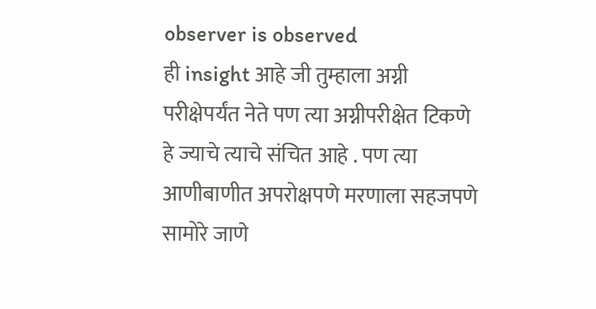observer is observed
ही insight आहे जी तुम्हाला अग्नी परीक्षेपर्यंत नेते पण त्या अग्नीपरीक्षेत टिकणे हे ज्याचे त्याचे संचित आहे . पण त्या आणीबाणीत अपरोक्षपणे मरणाला सहजपणे सामोरे जाणे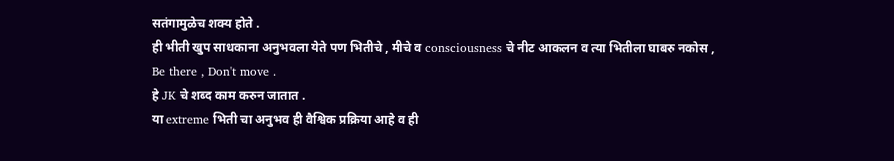सतंगामुळेच शक्य होते .
ही भीती खुप साधकाना अनुभवला येते पण भितीचे , मीचे व consciousness चे नीट आकलन व त्या भितीला घाबरु नकोस ,
Be there , Don't move .
हे JK चे शब्द काम करुन जातात .
या extreme भिती चा अनुभव ही वैश्विक प्रक्रिया आहे व ही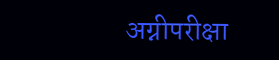अग्नीपरीक्षा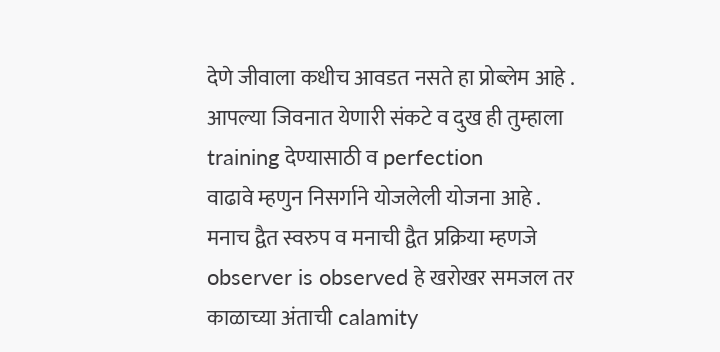देणे जीवाला कधीच आवडत नसते हा प्रोब्लेम आहे .
आपल्या जिवनात येणारी संकटे व दुख ही तुम्हाला training देण्यासाठी व perfection
वाढावे म्हणुन निसर्गाने योजलेली योजना आहे .
मनाच द्वैत स्वरुप व मनाची द्वैत प्रक्रिया म्हणजे observer is observed हे खरोखर समजल तर काळाच्या अंताची calamity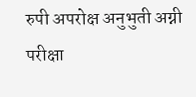रुपी अपरोक्ष अनुभुती अग्नी परीक्षा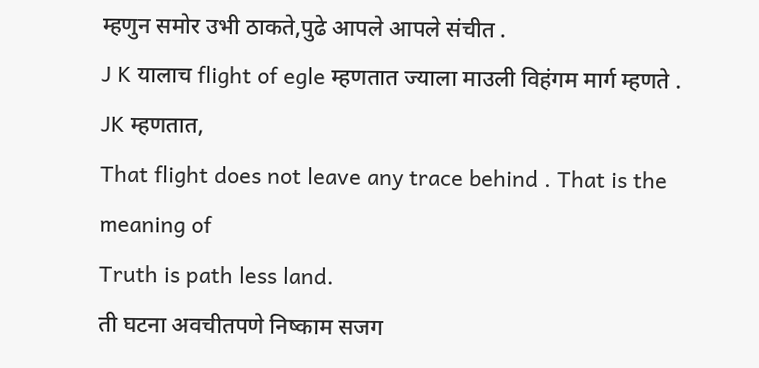म्हणुन समोर उभी ठाकते,पुढे आपले आपले संचीत .
J K यालाच flight of egle म्हणतात ज्याला माउली विहंगम मार्ग म्हणते .
JK म्हणतात,
That flight does not leave any trace behind . That is the meaning of
Truth is path less land.
ती घटना अवचीतपणे निष्काम सजग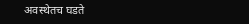अवस्थेतच घडते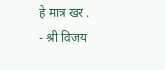हे मात्र खर .
- श्री विजय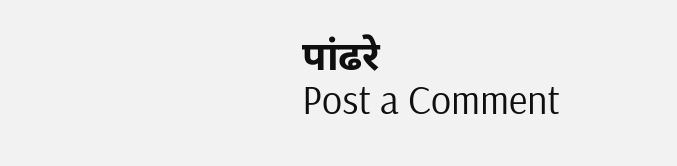पांढरे
Post a Comment